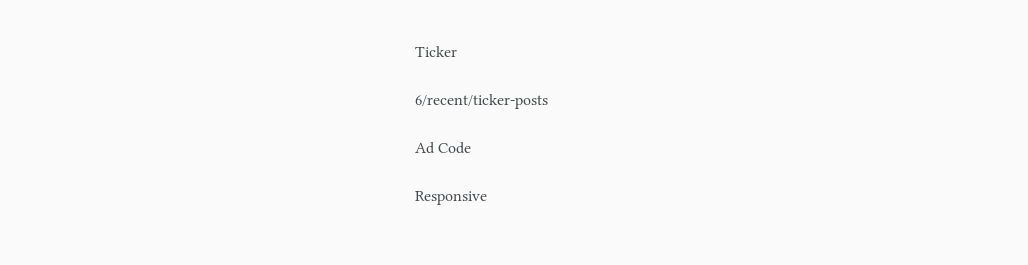Ticker

6/recent/ticker-posts

Ad Code

Responsive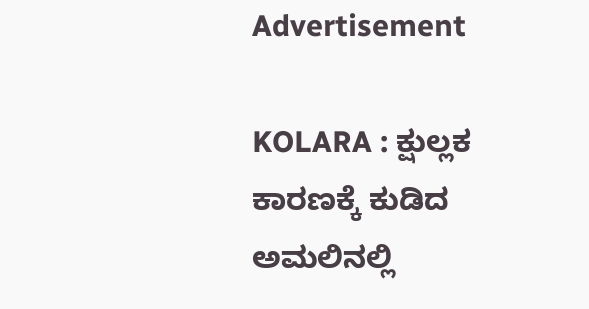Advertisement

KOLARA : ಕ್ಷುಲ್ಲಕ ಕಾರಣಕ್ಕೆ ಕುಡಿದ ಅಮಲಿನಲ್ಲಿ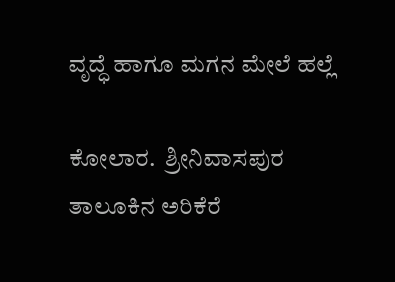ವೃದ್ಧೆ ಹಾಗೂ ಮಗನ ಮೇಲೆ ಹಲ್ಲೆ

ಕೋಲಾರ.  ಶ್ರೀನಿವಾಸಪುರ ತಾಲೂಕಿನ ಅರಿಕೆರೆ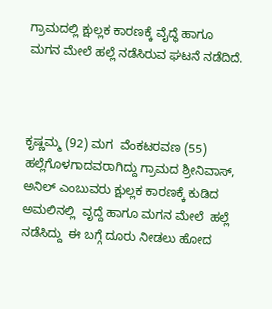ಗ್ರಾಮದಲ್ಲಿ ಕ್ಷುಲ್ಲಕ ಕಾರಣಕ್ಕೆ ವೈದ್ಧೆ ಹಾಗೂ ಮಗನ ಮೇಲೆ ಹಲ್ಲೆ ನಡೆಸಿರುವ ಘಟನೆ ನಡೆದಿದೆ.



ಕೃಷ್ಣಮ್ಮ (92) ಮಗ  ವೆಂಕಟರವಣ (55) ಹಲ್ಲೆಗೊಳಗಾದವರಾಗಿದ್ದು ಗ್ರಾಮದ ಶ್ರೀನಿವಾಸ್, ಅನಿಲ್ ಎಂಬುವರು ಕ್ಷುಲ್ಲಕ ಕಾರಣಕ್ಕೆ ಕುಡಿದ ಅಮಲಿನಲ್ಲಿ  ವೃದ್ದೆ ಹಾಗೂ ಮಗನ ಮೇಲೆ  ಹಲ್ಲೆ ನಡೆಸಿದ್ದು  ಈ ಬಗ್ಗೆ ದೂರು ನೀಡಲು ಹೋದ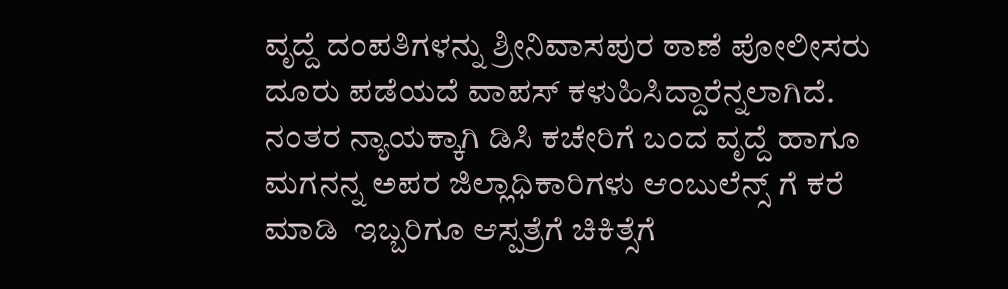ವೃದ್ದೆ ದಂಪತಿಗಳನ್ನು ಶ್ರೀನಿವಾಸಪುರ ಠಾಣೆ ಪೋಲೀಸರು ದೂರು ಪಡೆಯದೆ ವಾಪಸ್ ಕಳುಹಿಸಿದ್ದಾರೆನ್ನಲಾಗಿದೆ. ನಂತರ ನ್ಯಾಯಕ್ಕಾಗಿ ಡಿಸಿ ಕಚೇರಿಗೆ ಬಂದ ವೃದ್ದೆ ಹಾಗೂ ಮಗನನ್ನ ಅಪರ ಜಿಲ್ಲಾಧಿಕಾರಿಗಳು ಆಂಬುಲೆನ್ಸ್ ಗೆ ಕರೆ ಮಾಡಿ  ಇಬ್ಬರಿಗೂ ಆಸ್ಪತ್ರೆಗೆ ಚಿಕಿತ್ಸೆಗೆ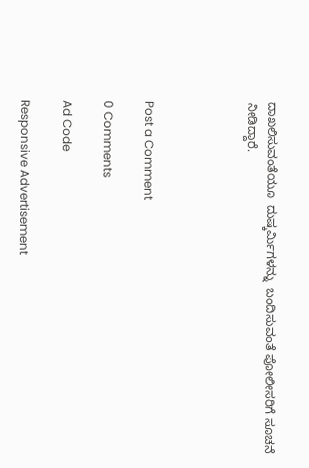ದಾಖಲಿಸುವಂತೆಯೂ  ದುಷ್ಕರ್ಮಿಗಳನ್ನು  ಬಂದಿಸುವಂತೆ ಪೋಲೀಸರಿಗೆ ಸೂಚನೆ ನೀಡಿದ್ದಾರೆ.




Post a Comment

0 Comments

Ad Code

Responsive Advertisement